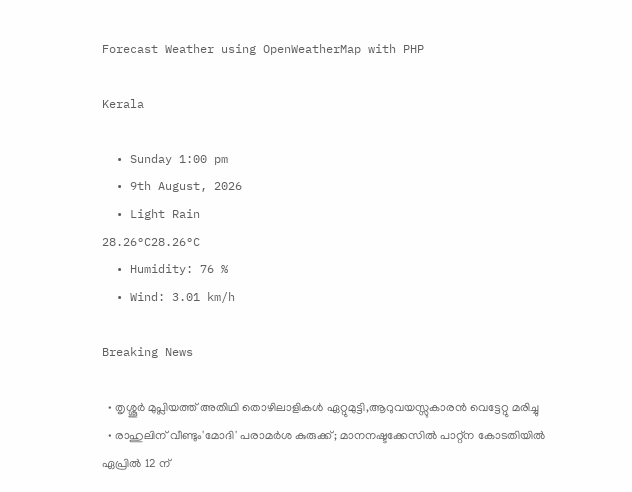Forecast Weather using OpenWeatherMap with PHP

Kerala

  • Sunday 1:00 pm
  • 9th August, 2026
  • Light Rain
28.26°C28.26°C
  • Humidity: 76 %
  • Wind: 3.01 km/h

Breaking News

  • തൃശ്ശൂർ മുപ്ലിയത്ത് അതിഥി തൊഴിലാളികൾ ഏറ്റുമുട്ടി,ആറുവയസ്സുകാരൻ വെട്ടേറ്റു മരിച്ചു
  • രാഹുലിന് വീണ്ടും'മോദി' പരാമര്‍ശ കുരുക്ക്; മാനനഷ്ടക്കേസിൽ പാറ്റ്ന കോടതിയിൽ ഏപ്രിൽ 12 ന്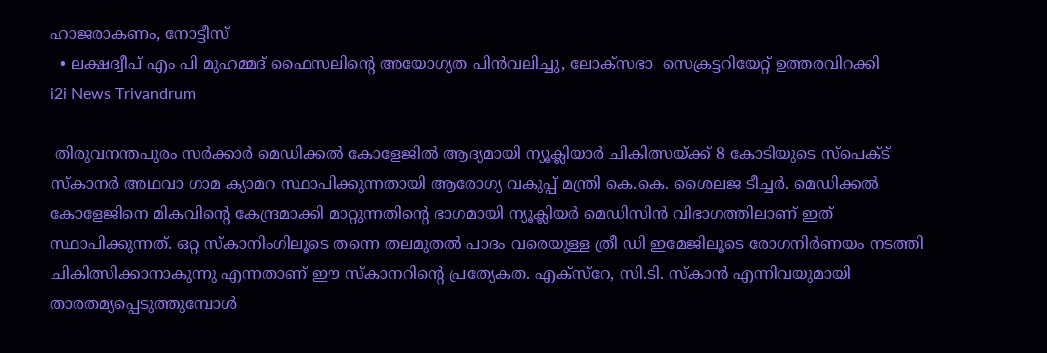ഹാജരാകണം, നോട്ടീസ്
  • ലക്ഷദ്വീപ് എം പി മുഹമ്മദ് ഫൈസലിൻ്റെ അയോഗ്യത പിൻവലിച്ചു, ലോക്സഭാ  സെക്രട്ടറിയേറ്റ് ഉത്തരവിറക്കി
i2i News Trivandrum

 തിരുവനന്തപുരം സര്‍ക്കാര്‍ മെഡിക്കല്‍ കോളേജില്‍ ആദ്യമായി ന്യൂക്ലിയാര്‍ ചികിത്സയ്ക്ക് 8 കോടിയുടെ സ്‌പെക്ട് സ്‌കാനര്‍ അഥവാ ഗാമ ക്യാമറ സ്ഥാപിക്കുന്നതായി ആരോഗ്യ വകുപ്പ് മന്ത്രി കെ.കെ. ശൈലജ ടീച്ചര്‍. മെഡിക്കല്‍ കോളേജിനെ മികവിന്റെ കേന്ദ്രമാക്കി മാറ്റുന്നതിന്റെ ഭാഗമായി ന്യൂക്ലിയര്‍ മെഡിസിന്‍ വിഭാഗത്തിലാണ് ഇത് സ്ഥാപിക്കുന്നത്. ഒറ്റ സ്‌കാനിംഗിലൂടെ തന്നെ തലമുതല്‍ പാദം വരെയുള്ള ത്രീ ഡി ഇമേജിലൂടെ രോഗനിര്‍ണയം നടത്തി ചികിത്സിക്കാനാകുന്നു എന്നതാണ് ഈ സ്‌കാനറിന്റെ പ്രത്യേകത. എക്‌സ്‌റേ, സി.ടി. സ്‌കാന്‍ എന്നിവയുമായി താരതമ്യപ്പെടുത്തുമ്പോള്‍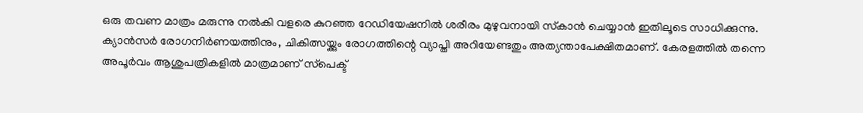ഒരു തവണ മാത്രം മരുന്നു നല്‍കി വളരെ കുറഞ്ഞ റേഡിയേഷനില്‍ ശരീരം മുഴുവനായി സ്‌കാന്‍ ചെയ്യാന്‍ ഇതിലൂടെ സാധിക്കുന്നു. ക്യാന്‍സര്‍ രോഗനിര്‍ണയത്തിനും, ചികിത്സയ്ക്കും രോഗത്തിന്റെ വ്യാപ്തി അറിയേണ്ടതും അത്യന്താപേക്ഷിതമാണ്. കേരളത്തില്‍ തന്നെ അപൂര്‍വം ആശുപത്രികളില്‍ മാത്രമാണ് സ്‌പെക്ട്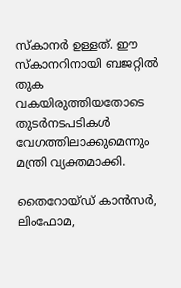സ്‌കാനര്‍ ഉള്ളത്. ഈ സ്‌കാനറിനായി ബജറ്റില്‍ തുക വകയിരുത്തിയതോടെ തുടര്‍നടപടികള്‍ വേഗത്തിലാക്കുമെന്നും മന്ത്രി വ്യക്തമാക്കി.

തൈറോയ്ഡ് കാന്‍സര്‍, ലിംഫോമ,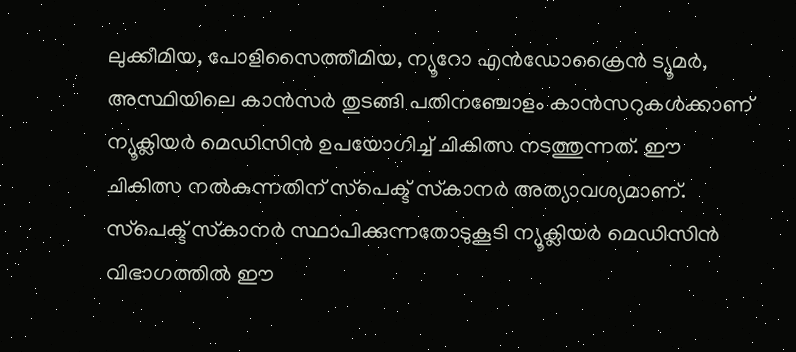ലുക്കീമിയ, പോളിസൈത്തീമിയ, ന്യൂറോ എന്‍ഡോക്രൈന്‍ ട്യൂമര്‍, അസ്ഥിയിലെ കാന്‍സര്‍ തുടങ്ങി പതിനഞ്ചോളം കാന്‍സറുകള്‍ക്കാണ് ന്യൂക്ലിയര്‍ മെഡിസിന്‍ ഉപയോഗിച്ച് ചികിത്സ നടത്തുന്നത്. ഈ ചികിത്സ നല്‍കുന്നതിന് സ്‌പെക്ട് സ്‌കാനര്‍ അത്യാവശ്യമാണ്. സ്‌പെക്ട് സ്‌കാനര്‍ സ്ഥാപിക്കുന്നതോടുകൂടി ന്യൂക്ലിയര്‍ മെഡിസിന്‍ വിഭാഗത്തില്‍ ഈ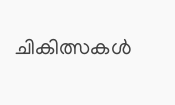ചികിത്സകള്‍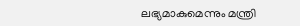ലഭ്യമാകുമെന്നും മന്ത്രി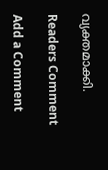വ്യക്തമാക്കി.

Readers Comment

Add a Comment